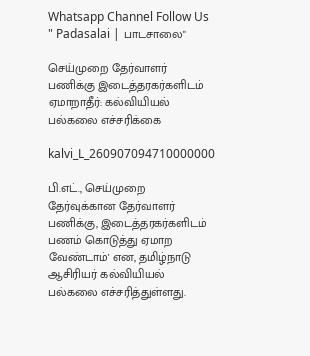Whatsapp Channel Follow Us " Padasalai | பாடசாலை"

செய்முறை தேர்வாளர் பணிக்கு இடைத்தரகர்களிடம் ஏமாறாதீர்: கல்வியியல் பல்கலை எச்சரிக்கை

kalvi_L_260907094710000000

பி.எட்., செய்முறை தேர்வுக்கான தேர்வாளர் பணிக்கு, இடைத்தரகர்களிடம் பணம் கொடுத்து ஏமாற வேண்டாம்' என, தமிழ்நாடு ஆசிரியர் கல்வியியல் பல்கலை எச்சரித்துள்ளது.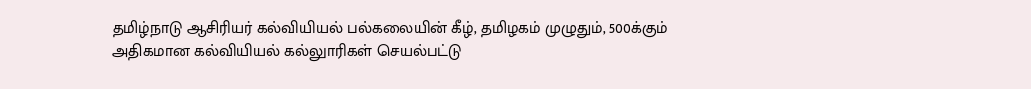தமிழ்நாடு ஆசிரியர் கல்வியியல் பல்கலையின் கீழ், தமிழகம் முழுதும், 500க்கும் அதிகமான கல்வியியல் கல்லுாரிகள் செயல்பட்டு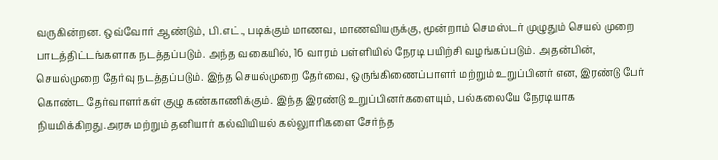வருகின்றன. ஒவ்வோர் ஆண்டும், பி.எட்., படிக்கும் மாணவ, மாணவியருக்கு, மூன்றாம் செமஸ்டர் முழுதும் செயல் முறை பாடத்திட்டங்களாக நடத்தப்படும். அந்த வகையில், 16 வாரம் பள்ளியில் நேரடி பயிற்சி வழங்கப்படும். அதன்பின், செயல்முறை தேர்வு நடத்தப்படும். இந்த செயல்முறை தேர்வை, ஒருங்கிணைப்பாளர் மற்றும் உறுப்பினர் என, இரண்டு பேர் கொண்ட தேர்வாளர்கள் குழு கண்காணிக்கும். இந்த இரண்டு உறுப்பினர்களையும், பல்கலையே நேரடியாக நியமிக்கிறது.அரசு மற்றும் தனியார் கல்வியியல் கல்லுாரிகளை சேர்ந்த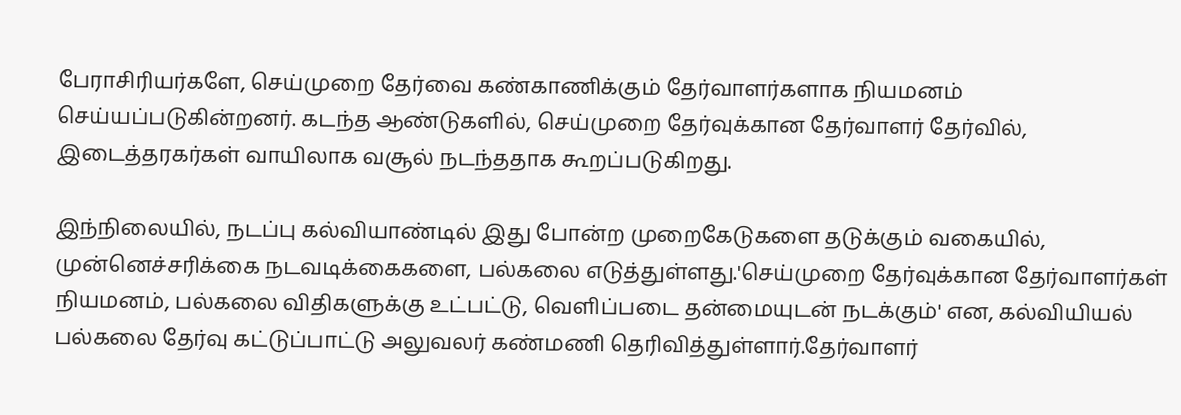பேராசிரியர்களே, செய்முறை தேர்வை கண்காணிக்கும் தேர்வாளர்களாக நியமனம் செய்யப்படுகின்றனர். கடந்த ஆண்டுகளில், செய்முறை தேர்வுக்கான தேர்வாளர் தேர்வில், இடைத்தரகர்கள் வாயிலாக வசூல் நடந்ததாக கூறப்படுகிறது.

இந்நிலையில், நடப்பு கல்வியாண்டில் இது போன்ற முறைகேடுகளை தடுக்கும் வகையில், முன்னெச்சரிக்கை நடவடிக்கைகளை, பல்கலை எடுத்துள்ளது.'செய்முறை தேர்வுக்கான தேர்வாளர்கள் நியமனம், பல்கலை விதிகளுக்கு உட்பட்டு, வெளிப்படை தன்மையுடன் நடக்கும்' என, கல்வியியல் பல்கலை தேர்வு கட்டுப்பாட்டு அலுவலர் கண்மணி தெரிவித்துள்ளார்.தேர்வாளர்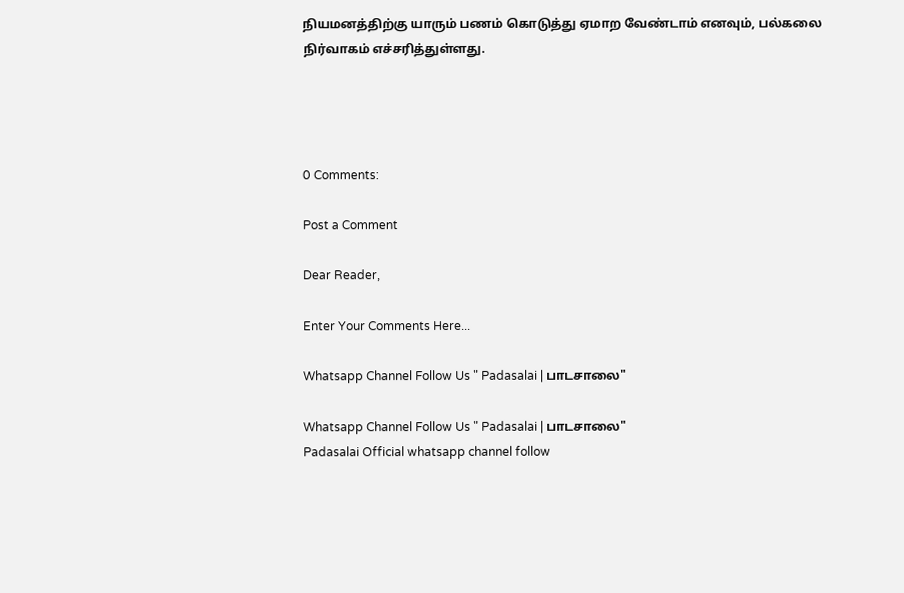நியமனத்திற்கு யாரும் பணம் கொடுத்து ஏமாற வேண்டாம் எனவும், பல்கலை நிர்வாகம் எச்சரித்துள்ளது.




0 Comments:

Post a Comment

Dear Reader,

Enter Your Comments Here...

Whatsapp Channel Follow Us " Padasalai | பாடசாலை"

Whatsapp Channel Follow Us " Padasalai | பாடசாலை"
Padasalai Official whatsapp channel follow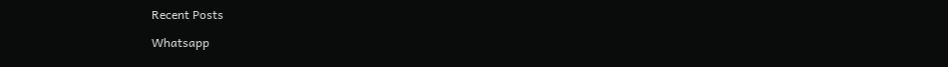Recent Posts

Whatsapp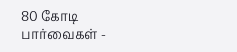80 கோடி பார்வைகள் -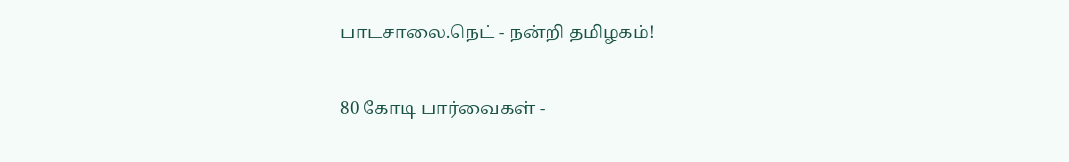பாடசாலை.நெட் - நன்றி தமிழகம்!

80 கோடி பார்வைகள் -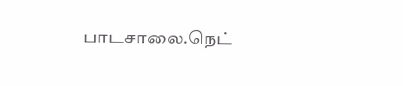பாடசாலை.நெட்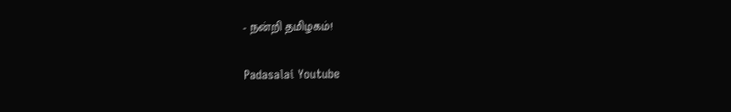- நன்றி தமிழகம்!

Padasalai Youtube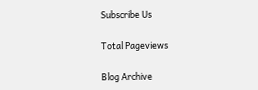Subscribe Us

Total Pageviews

Blog Archive